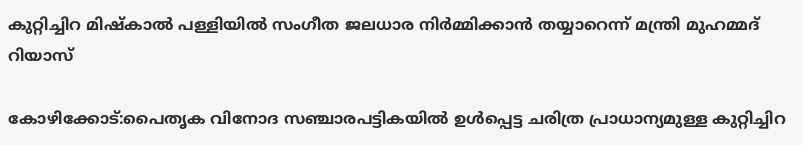കുറ്റിച്ചിറ മിഷ്‌കാല്‍ പള്ളിയില്‍ സംഗീത ജലധാര നിര്‍മ്മിക്കാന്‍ തയ്യാറെന്ന് മന്ത്രി മുഹമ്മദ് റിയാസ്

കോഴിക്കോട്:പൈതൃക വിനോദ സഞ്ചാരപട്ടികയില്‍ ഉള്‍പ്പെട്ട ചരിത്ര പ്രാധാന്യമുള്ള കുറ്റിച്ചിറ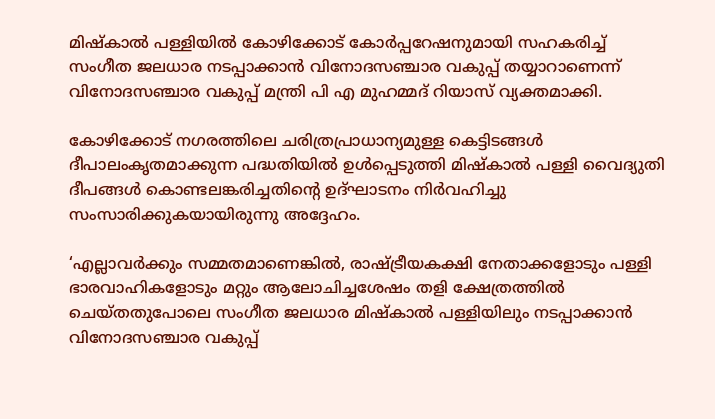മിഷ്‌കാല്‍ പള്ളിയില്‍ കോഴിക്കോട് കോര്‍പ്പറേഷനുമായി സഹകരിച്ച് സംഗീത ജലധാര നടപ്പാക്കാന്‍ വിനോദസഞ്ചാര വകുപ്പ് തയ്യാറാണെന്ന് വിനോദസഞ്ചാര വകുപ്പ് മന്ത്രി പി എ മുഹമ്മദ് റിയാസ് വ്യക്തമാക്കി.

കോഴിക്കോട് നഗരത്തിലെ ചരിത്രപ്രാധാന്യമുള്ള കെട്ടിടങ്ങള്‍ ദീപാലംകൃതമാക്കുന്ന പദ്ധതിയില്‍ ഉള്‍പ്പെടുത്തി മിഷ്‌കാല്‍ പള്ളി വൈദ്യുതി ദീപങ്ങള്‍ കൊണ്ടലങ്കരിച്ചതിന്റെ ഉദ്ഘാടനം നിര്‍വഹിച്ചു സംസാരിക്കുകയായിരുന്നു അദ്ദേഹം.

‘എല്ലാവര്‍ക്കും സമ്മതമാണെങ്കില്‍, രാഷ്ട്രീയകക്ഷി നേതാക്കളോടും പള്ളി ഭാരവാഹികളോടും മറ്റും ആലോചിച്ചശേഷം തളി ക്ഷേത്രത്തില്‍ ചെയ്തതുപോലെ സംഗീത ജലധാര മിഷ്‌കാല്‍ പള്ളിയിലും നടപ്പാക്കാന്‍ വിനോദസഞ്ചാര വകുപ്പ്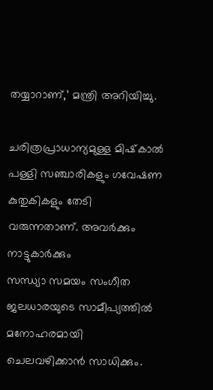തയ്യാറാണ്,’ മന്ത്രി അറിയിച്ചു.

ചരിത്രപ്രാധാന്യമുള്ള മിഷ്‌കാല്‍ പള്ളി സഞ്ചാരികളും ഗവേഷണ കുതുകികളും തേടി വരുന്നതാണ്. അവര്‍ക്കും നാട്ടുകാര്‍ക്കും
സന്ധ്യാ സമയം സംഗീത ജലധാരയുടെ സാമീപ്യത്തില്‍ മനോഹരമായി ചെലവഴിക്കാന്‍ സാധിക്കും.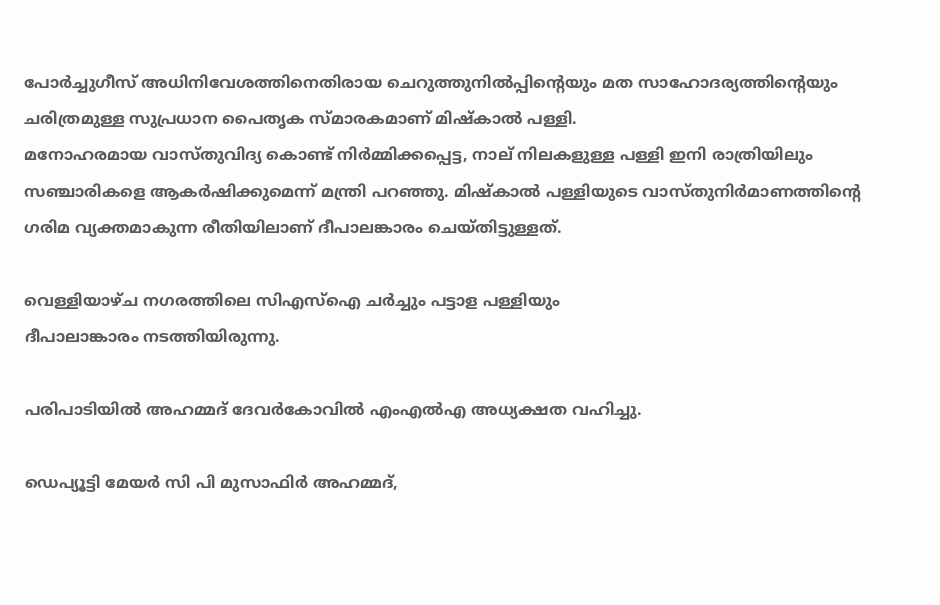പോര്‍ച്ചുഗീസ് അധിനിവേശത്തിനെതിരായ ചെറുത്തുനില്‍പ്പിന്റെയും മത സാഹോദര്യത്തിന്റെയും ചരിത്രമുള്ള സുപ്രധാന പൈതൃക സ്മാരകമാണ് മിഷ്‌കാല്‍ പള്ളി.
മനോഹരമായ വാസ്തുവിദ്യ കൊണ്ട് നിര്‍മ്മിക്കപ്പെട്ട, നാല് നിലകളുള്ള പള്ളി ഇനി രാത്രിയിലും സഞ്ചാരികളെ ആകര്‍ഷിക്കുമെന്ന് മന്ത്രി പറഞ്ഞു. മിഷ്‌കാല്‍ പള്ളിയുടെ വാസ്തുനിര്‍മാണത്തിന്റെ ഗരിമ വ്യക്തമാകുന്ന രീതിയിലാണ് ദീപാലങ്കാരം ചെയ്തിട്ടുള്ളത്.

വെള്ളിയാഴ്ച നഗരത്തിലെ സിഎസ്‌ഐ ചര്‍ച്ചും പട്ടാള പള്ളിയും
ദീപാലാങ്കാരം നടത്തിയിരുന്നു.

പരിപാടിയില്‍ അഹമ്മദ് ദേവര്‍കോവില്‍ എംഎല്‍എ അധ്യക്ഷത വഹിച്ചു.

ഡെപ്യൂട്ടി മേയര്‍ സി പി മുസാഫിര്‍ അഹമ്മദ്,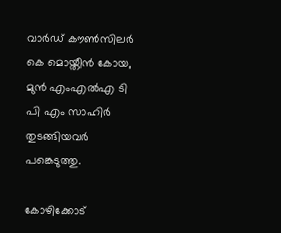വാര്‍ഡ് കൗണ്‍സിലര്‍ കെ മൊയ്തീന്‍ കോയ, മുന്‍ എംഎല്‍എ ടി പി എം സാഹിര്‍ തുടങ്ങിയവര്‍ പങ്കെടുത്തു.

കോഴിക്കോട്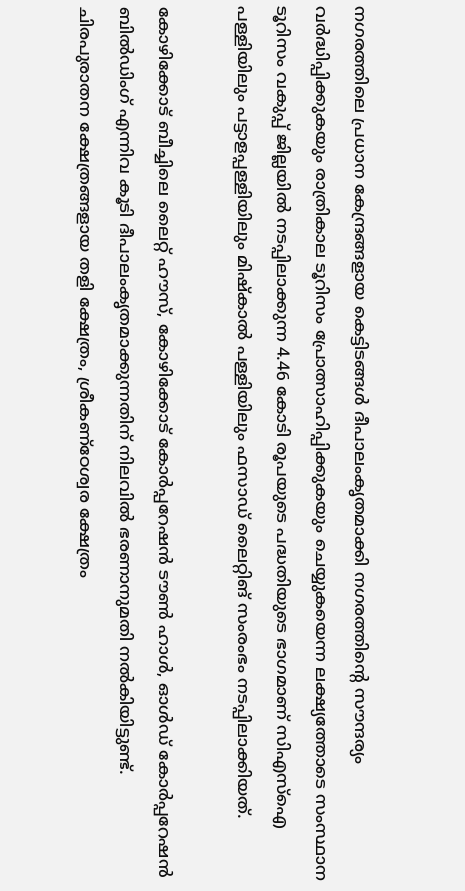നഗരത്തിലെ പ്രധാന കേന്ദ്രങ്ങളായ കെട്ടിടങ്ങള്‍ ദീപാലംകൃതമാക്കി നഗരത്തിന്റെ സൗന്ദര്യം വര്‍ദ്ധിപ്പിക്കുകയും രാത്രികാല ടൂറിസം പ്രോത്സാഹിപ്പിക്കുകയും ചെയ്യുകയെന്ന ലക്ഷ്യത്തോടെ സംസ്ഥാന ടൂറിസം വകുപ്പ് ജില്ലയില്‍ നടപ്പിലാക്കുന്ന 4.46 കോടി രൂപയുടെ പദ്ധതിയുടെ ഭാഗമാണ് സിഎസ്ഐ പള്ളിയിലും പട്ടാളപ്പള്ളിയിലും മിഷ്‌കാല്‍ പള്ളിയിലും ഫസാഡ് ലൈറ്റിങ് സംരംഭം നടപ്പിലാക്കിയത്.

കോഴിക്കോട് ബീച്ചിലെ ലൈറ്റ് ഹൗസ്, കോഴിക്കോട് കോര്‍പ്പറേഷന്‍ ടൗണ്‍ ഹാള്‍, ഓള്‍ഡ് കോര്‍പ്പറേഷന്‍ ബില്‍ഡിംഗ് എന്നിവ കൂടി ദീപാലംകൃതമാക്കുന്നതിന് നിലവില്‍ ഭരണാനുമതി നല്‍കിയിട്ടുണ്ട്. ചിരപുരാതന ക്ഷേത്രങ്ങളായ തളി ക്ഷേത്രം, ശ്രീകണ്‌ഠേശ്വര ക്ഷേത്രം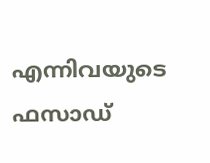എന്നിവയുടെ ഫസാഡ്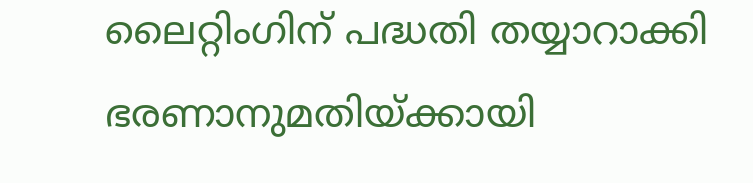ലൈറ്റിംഗിന് പദ്ധതി തയ്യാറാക്കി ഭരണാനുമതിയ്ക്കായി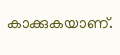കാക്കുകയാണ്.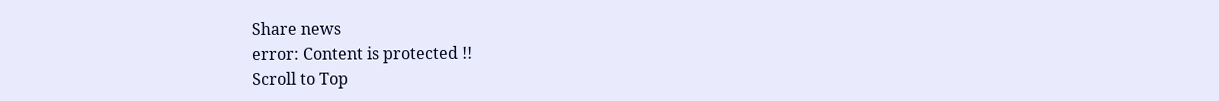Share news
error: Content is protected !!
Scroll to Top